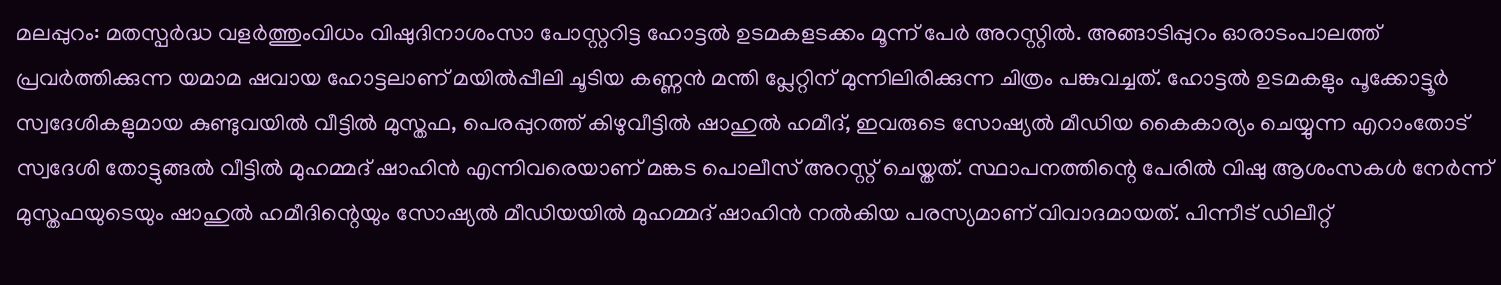മലപ്പുറം: മതസ്പർദ്ധ വളർത്തുംവിധം വിഷുദിനാശംസാ പോസ്റ്ററിട്ട ഹോട്ടൽ ഉടമകളടക്കം മൂന്ന് പേർ അറസ്റ്റിൽ. അങ്ങാടിപ്പുറം ഓരാടംപാലത്ത് പ്രവർത്തിക്കുന്ന യമാമ ഷവായ ഹോട്ടലാണ് മയിൽപ്പീലി ചൂടിയ കണ്ണൻ മന്തി പ്ലേറ്റിന് മുന്നിലിരിക്കുന്ന ചിത്രം പങ്കുവച്ചത്. ഹോട്ടൽ ഉടമകളും പൂക്കോട്ടൂർ സ്വദേശികളുമായ കുണ്ടുവയിൽ വീട്ടിൽ മുസ്തഫ, പെരപ്പുറത്ത് കിഴുവീട്ടിൽ ഷാഹുൽ ഹമീദ്, ഇവരുടെ സോഷ്യൽ മീഡിയ കൈകാര്യം ചെയ്യുന്ന എറാംതോട് സ്വദേശി തോട്ടുങ്ങൽ വീട്ടിൽ മുഹമ്മദ് ഷാഹിൻ എന്നിവരെയാണ് മങ്കട പൊലീസ് അറസ്റ്റ് ചെയ്തത്. സ്ഥാപനത്തിന്റെ പേരിൽ വിഷു ആശംസകൾ നേർന്ന് മുസ്തഫയുടെയും ഷാഹുൽ ഹമീദിന്റെയും സോഷ്യൽ മീഡിയയിൽ മുഹമ്മദ് ഷാഹിൻ നൽകിയ പരസ്യമാണ് വിവാദമായത്. പിന്നീട് ഡിലീറ്റ്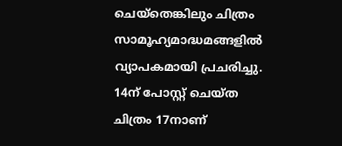ചെയ്തെങ്കിലും ചിത്രം സാമൂഹ്യമാദ്ധമങ്ങളിൽ വ്യാപകമായി പ്രചരിച്ചു. 14ന് പോസ്റ്റ് ചെയ്ത ചിത്രം 17നാണ്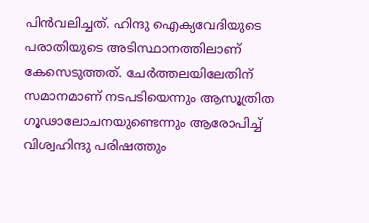പിൻവലിച്ചത്. ഹിന്ദു ഐക്യവേദിയുടെ പരാതിയുടെ അടിസ്ഥാനത്തിലാണ് കേസെടുത്തത്. ചേർത്തലയിലേതിന് സമാനമാണ് നടപടിയെന്നും ആസൂത്രിത ഗൂഢാലോചനയുണ്ടെന്നും ആരോപിച്ച് വിശ്വഹിന്ദു പരിഷത്തും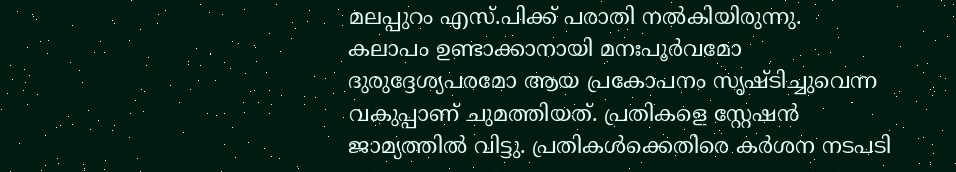മലപ്പുറം എസ്.പിക്ക് പരാതി നൽകിയിരുന്നു.
കലാപം ഉണ്ടാക്കാനായി മനഃപൂർവമോ ദുരുദ്ദേശ്യപരമോ ആയ പ്രകോപനം സൃഷ്ടിച്ചുവെന്ന വകുപ്പാണ് ചുമത്തിയത്. പ്രതികളെ സ്റ്റേഷൻ ജാമ്യത്തിൽ വിട്ടു. പ്രതികൾക്കെതിരെ കർശന നടപടി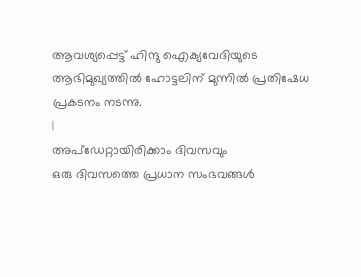ആവശ്യപ്പെട്ട് ഹിന്ദു ഐക്യവേദിയുടെ ആഭിമുഖ്യത്തിൽ ഹോട്ടലിന് മുന്നിൽ പ്രതിഷേധ പ്രകടനം നടന്നു.
|
അപ്ഡേറ്റായിരിക്കാം ദിവസവും
ഒരു ദിവസത്തെ പ്രധാന സംഭവങ്ങൾ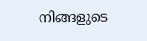നിങ്ങളുടെ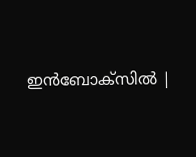ഇൻബോക്സിൽ |